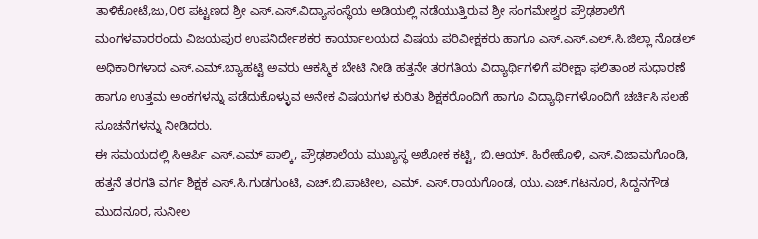ತಾಳಿಕೋಟೆ,ಜು,೦೮ ಪಟ್ಟಣದ ಶ್ರೀ ಎಸ್.ಎಸ್.ವಿದ್ಯಾಸಂಸ್ಥೆಯ ಅಡಿಯಲ್ಲಿ ನಡೆಯುತ್ತಿರುವ ಶ್ರೀ ಸಂಗಮೇಶ್ವರ ಪ್ರೌಢಶಾಲೆಗೆ ಮಂಗಳವಾರರಂದು ವಿಜಯಪುರ ಉಪನಿರ್ದೇಶಕರ ಕಾರ್ಯಾಲಯದ ವಿಷಯ ಪರಿವೀಕ್ಷಕರು ಹಾಗೂ ಎಸ್.ಎಸ್.ಎಲ್.ಸಿ.ಜಿಲ್ಲಾ ನೊಡಲ್ ಅಧಿಕಾರಿಗಳಾದ ಎಸ್.ಎಮ್.ಬ್ಯಾಹಟ್ಟಿ ಅವರು ಆಕಸ್ಮಿಕ ಬೇಟಿ ನೀಡಿ ಹತ್ತನೇ ತರಗತಿಯ ವಿದ್ಯಾರ್ಥಿಗಳಿಗೆ ಪರೀಕ್ಷಾ ಫಲಿತಾಂಶ ಸುಧಾರಣೆ ಹಾಗೂ ಉತ್ತಮ ಅಂಕಗಳನ್ನು ಪಡೆದುಕೊಳ್ಳುವ ಅನೇಕ ವಿಷಯಗಳ ಕುರಿತು ಶಿಕ್ಷಕರೊಂದಿಗೆ ಹಾಗೂ ವಿದ್ಯಾರ್ಥಿಗಳೊಂದಿಗೆ ಚರ್ಚಿಸಿ ಸಲಹೆ ಸೂಚನೆಗಳನ್ನು ನೀಡಿದರು.
ಈ ಸಮಯದಲ್ಲಿ ಸಿಆರ್ಪಿ ಎಸ್.ಎಮ್ ಪಾಲ್ಕಿ, ಪ್ರೌಢಶಾಲೆಯ ಮುಖ್ಯಸ್ಥ ಅಶೋಕ ಕಟ್ಟಿ, ಬಿ.ಆಯ್. ಹಿರೇಹೊಳಿ, ಎಸ್.ವಿಜಾಮಗೊಂಡಿ, ಹತ್ತನೆ ತರಗತಿ ವರ್ಗ ಶಿಕ್ಷಕ ಎಸ್.ಸಿ.ಗುಡಗುಂಟಿ, ಎಚ್.ಬಿ.ಪಾಟೀಲ, ಎಮ್. ಎಸ್.ರಾಯಗೊಂಡ, ಯು.ಎಚ್.ಗಟನೂರ, ಸಿದ್ದನಗೌಡ ಮುದನೂರ, ಸುನೀಲ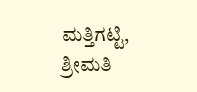ಮತ್ತಿಗಟ್ಟಿ, ಶ್ರೀಮತಿ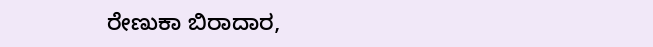ರೇಣುಕಾ ಬಿರಾದಾರ,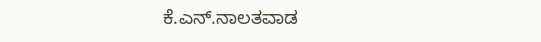ಕೆ.ಎನ್.ನಾಲತವಾಡ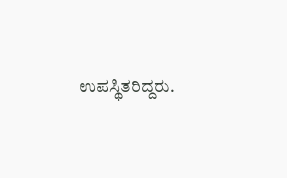ಉಪಸ್ಥಿತರಿದ್ದರು.